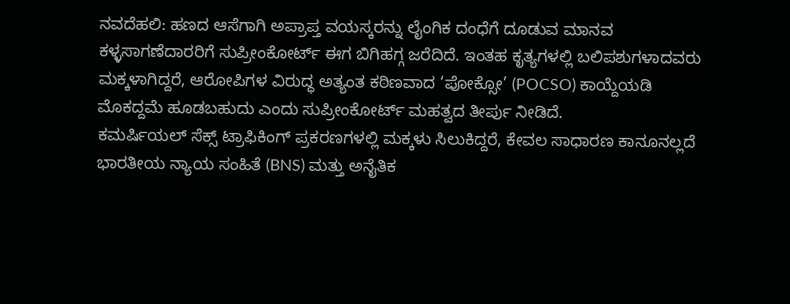ನವದೆಹಲಿ: ಹಣದ ಆಸೆಗಾಗಿ ಅಪ್ರಾಪ್ತ ವಯಸ್ಕರನ್ನು ಲೈಂಗಿಕ ದಂಧೆಗೆ ದೂಡುವ ಮಾನವ ಕಳ್ಳಸಾಗಣೆದಾರರಿಗೆ ಸುಪ್ರೀಂಕೋರ್ಟ್ ಈಗ ಬಿಗಿಹಗ್ಗ ಜರೆದಿದೆ. ಇಂತಹ ಕೃತ್ಯಗಳಲ್ಲಿ ಬಲಿಪಶುಗಳಾದವರು ಮಕ್ಕಳಾಗಿದ್ದರೆ, ಆರೋಪಿಗಳ ವಿರುದ್ಧ ಅತ್ಯಂತ ಕಠಿಣವಾದ ‘ಪೋಕ್ಸೋ’ (POCSO) ಕಾಯ್ದೆಯಡಿ ಮೊಕದ್ದಮೆ ಹೂಡಬಹುದು ಎಂದು ಸುಪ್ರೀಂಕೋರ್ಟ್ ಮಹತ್ವದ ತೀರ್ಪು ನೀಡಿದೆ.
ಕಮರ್ಷಿಯಲ್ ಸೆಕ್ಸ್ ಟ್ರಾಫಿಕಿಂಗ್ ಪ್ರಕರಣಗಳಲ್ಲಿ ಮಕ್ಕಳು ಸಿಲುಕಿದ್ದರೆ, ಕೇವಲ ಸಾಧಾರಣ ಕಾನೂನಲ್ಲದೆ ಭಾರತೀಯ ನ್ಯಾಯ ಸಂಹಿತೆ (BNS) ಮತ್ತು ಅನೈತಿಕ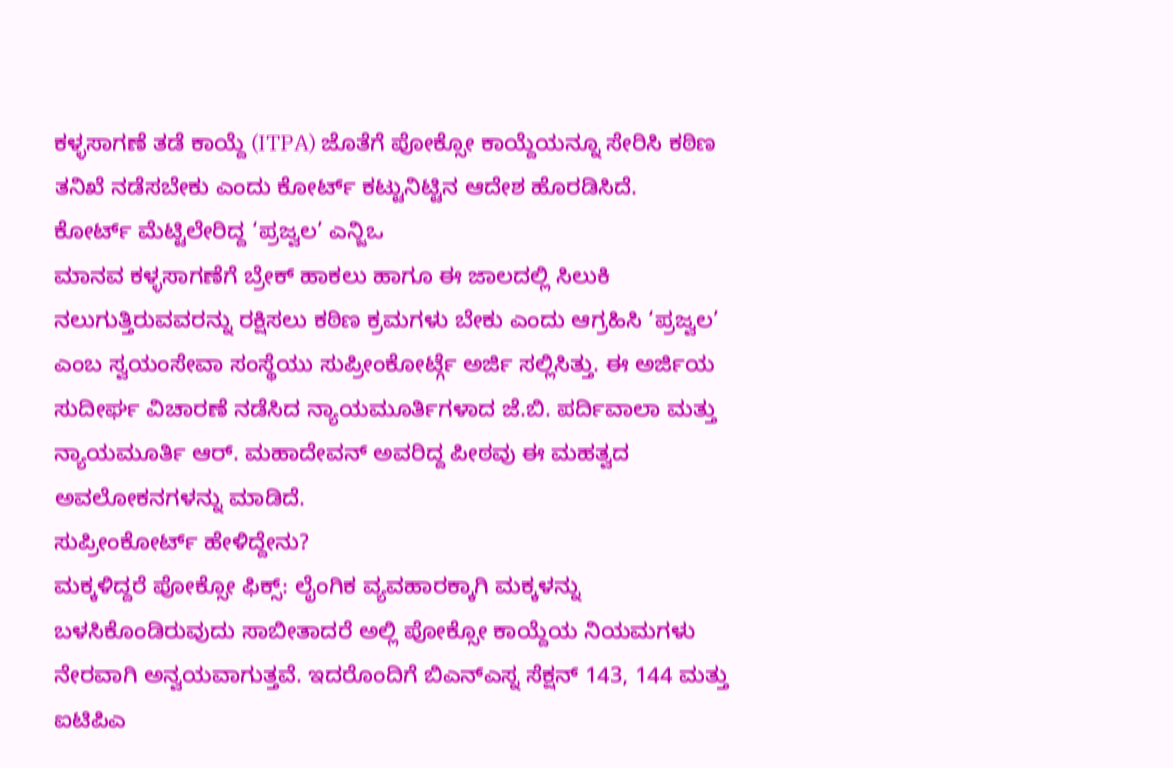ಕಳ್ಳಸಾಗಣೆ ತಡೆ ಕಾಯ್ದೆ (ITPA) ಜೊತೆಗೆ ಪೋಕ್ಸೋ ಕಾಯ್ದೆಯನ್ನೂ ಸೇರಿಸಿ ಕಠಿಣ ತನಿಖೆ ನಡೆಸಬೇಕು ಎಂದು ಕೋರ್ಟ್ ಕಟ್ಟುನಿಟ್ಟಿನ ಆದೇಶ ಹೊರಡಿಸಿದೆ.
ಕೋರ್ಟ್ ಮೆಟ್ಟಿಲೇರಿದ್ದ ‘ಪ್ರಜ್ವಲ’ ಎನ್ಜಿಒ
ಮಾನವ ಕಳ್ಳಸಾಗಣೆಗೆ ಬ್ರೇಕ್ ಹಾಕಲು ಹಾಗೂ ಈ ಜಾಲದಲ್ಲಿ ಸಿಲುಕಿ ನಲುಗುತ್ತಿರುವವರನ್ನು ರಕ್ಷಿಸಲು ಕಠಿಣ ಕ್ರಮಗಳು ಬೇಕು ಎಂದು ಆಗ್ರಹಿಸಿ ‘ಪ್ರಜ್ವಲ’ ಎಂಬ ಸ್ವಯಂಸೇವಾ ಸಂಸ್ಥೆಯು ಸುಪ್ರೀಂಕೋರ್ಟ್ಗೆ ಅರ್ಜಿ ಸಲ್ಲಿಸಿತ್ತು. ಈ ಅರ್ಜಿಯ ಸುದೀರ್ಘ ವಿಚಾರಣೆ ನಡೆಸಿದ ನ್ಯಾಯಮೂರ್ತಿಗಳಾದ ಜೆ.ಬಿ. ಪರ್ದಿವಾಲಾ ಮತ್ತು ನ್ಯಾಯಮೂರ್ತಿ ಆರ್. ಮಹಾದೇವನ್ ಅವರಿದ್ದ ಪೀಠವು ಈ ಮಹತ್ವದ ಅವಲೋಕನಗಳನ್ನು ಮಾಡಿದೆ.
ಸುಪ್ರೀಂಕೋರ್ಟ್ ಹೇಳಿದ್ದೇನು?
ಮಕ್ಕಳಿದ್ದರೆ ಪೋಕ್ಸೋ ಫಿಕ್ಸ್: ಲೈಂಗಿಕ ವ್ಯವಹಾರಕ್ಕಾಗಿ ಮಕ್ಕಳನ್ನು ಬಳಸಿಕೊಂಡಿರುವುದು ಸಾಬೀತಾದರೆ ಅಲ್ಲಿ ಪೋಕ್ಸೋ ಕಾಯ್ದೆಯ ನಿಯಮಗಳು ನೇರವಾಗಿ ಅನ್ವಯವಾಗುತ್ತವೆ. ಇದರೊಂದಿಗೆ ಬಿಎನ್ಎಸ್ನ ಸೆಕ್ಷನ್ 143, 144 ಮತ್ತು ಐಟಿಪಿಎ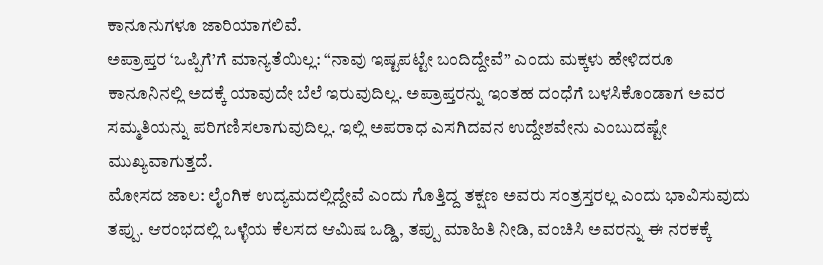ಕಾನೂನುಗಳೂ ಜಾರಿಯಾಗಲಿವೆ.
ಅಪ್ರಾಪ್ತರ ‘ಒಪ್ಪಿಗೆ’ಗೆ ಮಾನ್ಯತೆಯಿಲ್ಲ: “ನಾವು ಇಷ್ಟಪಟ್ಟೇ ಬಂದಿದ್ದೇವೆ” ಎಂದು ಮಕ್ಕಳು ಹೇಳಿದರೂ ಕಾನೂನಿನಲ್ಲಿ ಅದಕ್ಕೆ ಯಾವುದೇ ಬೆಲೆ ಇರುವುದಿಲ್ಲ. ಅಪ್ರಾಪ್ತರನ್ನು ಇಂತಹ ದಂಧೆಗೆ ಬಳಸಿಕೊಂಡಾಗ ಅವರ ಸಮ್ಮತಿಯನ್ನು ಪರಿಗಣಿಸಲಾಗುವುದಿಲ್ಲ. ಇಲ್ಲಿ ಅಪರಾಧ ಎಸಗಿದವನ ಉದ್ದೇಶವೇನು ಎಂಬುದಷ್ಟೇ ಮುಖ್ಯವಾಗುತ್ತದೆ.
ಮೋಸದ ಜಾಲ: ಲೈಂಗಿಕ ಉದ್ಯಮದಲ್ಲಿದ್ದೇವೆ ಎಂದು ಗೊತ್ತಿದ್ದ ತಕ್ಷಣ ಅವರು ಸಂತ್ರಸ್ತರಲ್ಲ ಎಂದು ಭಾವಿಸುವುದು ತಪ್ಪು. ಆರಂಭದಲ್ಲಿ ಒಳ್ಳೆಯ ಕೆಲಸದ ಆಮಿಷ ಒಡ್ಡಿ, ತಪ್ಪು ಮಾಹಿತಿ ನೀಡಿ, ವಂಚಿಸಿ ಅವರನ್ನು ಈ ನರಕಕ್ಕೆ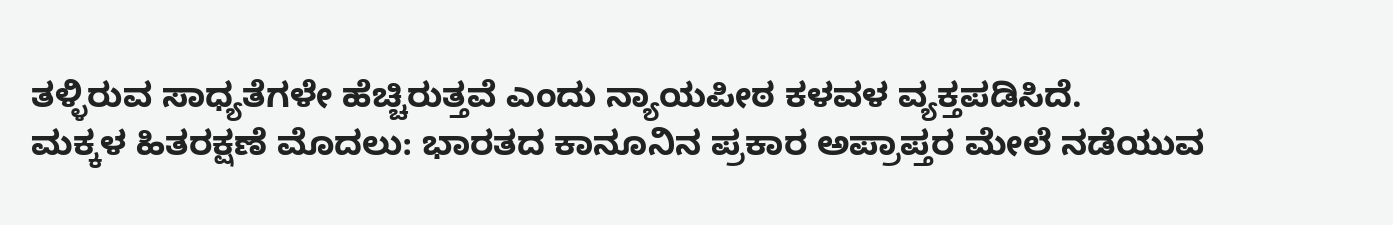ತಳ್ಳಿರುವ ಸಾಧ್ಯತೆಗಳೇ ಹೆಚ್ಚಿರುತ್ತವೆ ಎಂದು ನ್ಯಾಯಪೀಠ ಕಳವಳ ವ್ಯಕ್ತಪಡಿಸಿದೆ.
ಮಕ್ಕಳ ಹಿತರಕ್ಷಣೆ ಮೊದಲು: ಭಾರತದ ಕಾನೂನಿನ ಪ್ರಕಾರ ಅಪ್ರಾಪ್ತರ ಮೇಲೆ ನಡೆಯುವ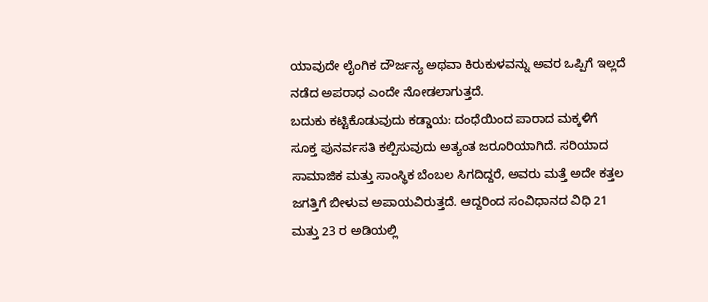ಯಾವುದೇ ಲೈಂಗಿಕ ದೌರ್ಜನ್ಯ ಅಥವಾ ಕಿರುಕುಳವನ್ನು ಅವರ ಒಪ್ಪಿಗೆ ಇಲ್ಲದೆ ನಡೆದ ಅಪರಾಧ ಎಂದೇ ನೋಡಲಾಗುತ್ತದೆ.
ಬದುಕು ಕಟ್ಟಿಕೊಡುವುದು ಕಡ್ಡಾಯ: ದಂಧೆಯಿಂದ ಪಾರಾದ ಮಕ್ಕಳಿಗೆ ಸೂಕ್ತ ಪುನರ್ವಸತಿ ಕಲ್ಪಿಸುವುದು ಅತ್ಯಂತ ಜರೂರಿಯಾಗಿದೆ. ಸರಿಯಾದ ಸಾಮಾಜಿಕ ಮತ್ತು ಸಾಂಸ್ಥಿಕ ಬೆಂಬಲ ಸಿಗದಿದ್ದರೆ, ಅವರು ಮತ್ತೆ ಅದೇ ಕತ್ತಲ ಜಗತ್ತಿಗೆ ಬೀಳುವ ಅಪಾಯವಿರುತ್ತದೆ. ಆದ್ದರಿಂದ ಸಂವಿಧಾನದ ವಿಧಿ 21 ಮತ್ತು 23 ರ ಅಡಿಯಲ್ಲಿ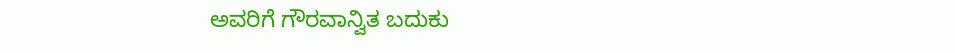ಅವರಿಗೆ ಗೌರವಾನ್ವಿತ ಬದುಕು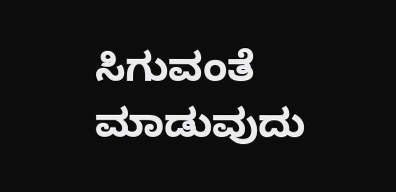ಸಿಗುವಂತೆ ಮಾಡುವುದು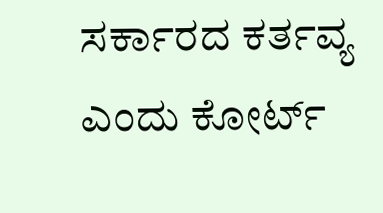ಸರ್ಕಾರದ ಕರ್ತವ್ಯ ಎಂದು ಕೋರ್ಟ್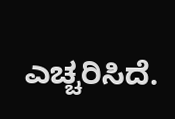ಎಚ್ಚರಿಸಿದೆ.